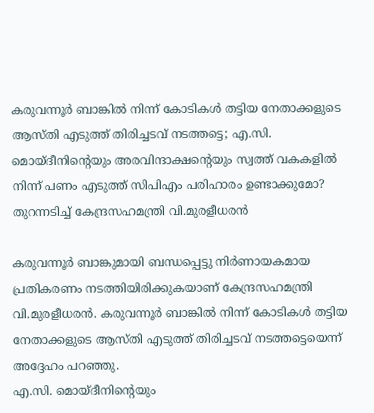കരുവന്നൂർ ബാങ്കിൽ നിന്ന് കോടികൾ തട്ടിയ നേതാക്കളുടെ ആസ്തി എടുത്ത് തിരിച്ചടവ് നടത്തട്ടെ; എ.സി. മൊയ്ദീനിൻ്റെയും അരവിന്ദാക്ഷൻ്റെയും സ്വത്ത് വകകളിൽ നിന്ന് പണം എടുത്ത് സിപിഎം പരിഹാരം ഉണ്ടാക്കുമോ? തുറന്നടിച്ച് കേന്ദ്രസഹമന്ത്രി വി.മുരളീധരൻ

കരുവന്നൂർ ബാങ്കുമായി ബന്ധപ്പെട്ടു നിർണായകമായ പ്രതികരണം നടത്തിയിരിക്കുകയാണ് കേന്ദ്രസഹമന്ത്രി വി.മുരളീധരൻ. കരുവന്നൂർ ബാങ്കിൽ നിന്ന് കോടികൾ തട്ടിയ നേതാക്കളുടെ ആസ്തി എടുത്ത് തിരിച്ചടവ് നടത്തട്ടെയെന്ന് അദ്ദേഹം പറഞ്ഞു.
എ.സി. മൊയ്ദീനിൻ്റെയും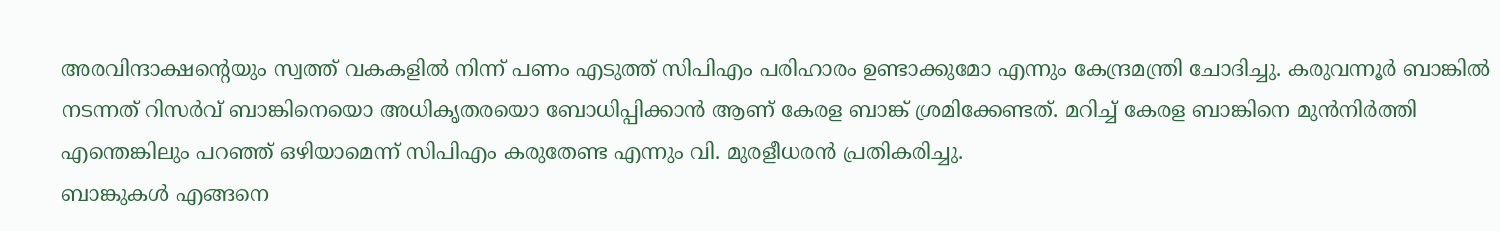അരവിന്ദാക്ഷൻ്റെയും സ്വത്ത് വകകളിൽ നിന്ന് പണം എടുത്ത് സിപിഎം പരിഹാരം ഉണ്ടാക്കുമോ എന്നും കേന്ദ്രമന്ത്രി ചോദിച്ചു. കരുവന്നൂർ ബാങ്കിൽ നടന്നത് റിസർവ് ബാങ്കിനെയൊ അധികൃതരയൊ ബോധിപ്പിക്കാൻ ആണ് കേരള ബാങ്ക് ശ്രമിക്കേണ്ടത്. മറിച്ച് കേരള ബാങ്കിനെ മുൻനിർത്തി എന്തെങ്കിലും പറഞ്ഞ് ഒഴിയാമെന്ന് സിപിഎം കരുതേണ്ട എന്നും വി. മുരളീധരൻ പ്രതികരിച്ചു.
ബാങ്കുകൾ എങ്ങനെ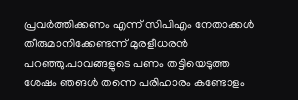പ്രവർത്തിക്കണം എന്ന് സിപിഎം നേതാക്കൾ തീരുമാനിക്കേണ്ടന്ന് മുരളീധരൻ പറഞ്ഞു.പാവങ്ങളുടെ പണം തട്ടിയെടുത്ത ശേഷം ഞങൾ തന്നെ പരിഹാരം കണ്ടോളം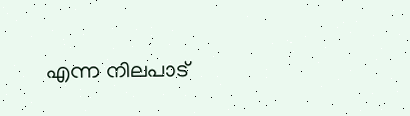എന്ന നിലപാട്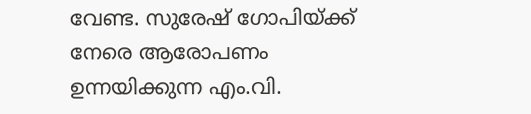വേണ്ട. സുരേഷ് ഗോപിയ്ക്ക് നേരെ ആരോപണം ഉന്നയിക്കുന്ന എം.വി.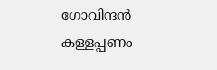ഗോവിന്ദൻ കള്ളപ്പണം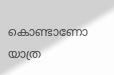കൊണ്ടാണോ യാത്ര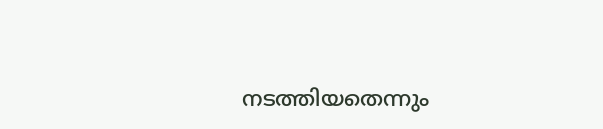നടത്തിയതെന്നും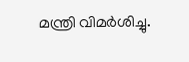മന്ത്രി വിമർശിച്ചു.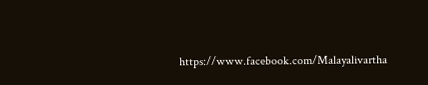https://www.facebook.com/Malayalivartha